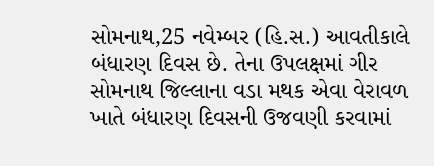સોમનાથ,25 નવેમ્બર (હિ.સ.) આવતીકાલે બંધારણ દિવસ છે. તેના ઉપલક્ષમાં ગીર સોમનાથ જિલ્લાના વડા મથક એવા વેરાવળ ખાતે બંધારણ દિવસની ઉજવણી કરવામાં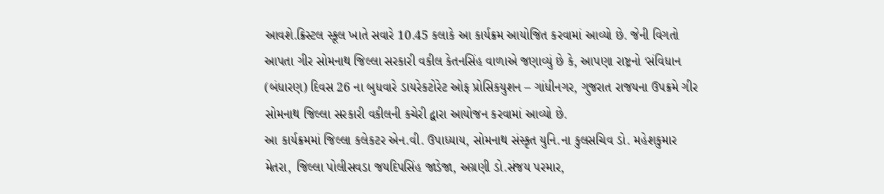આવશે.ક્રિસ્ટલ સ્કૂલ ખાતે સવારે 10.45 કલાકે આ કાર્યક્રમ આયોજિત કરવામાં આવ્યો છે. જેની વિગતો આપતા ગીર સોમનાથ જિલ્લા સરકારી વકીલ કેતનસિંહ વાળાએ જણાવ્યું છે કે, આપણા રાષ્ટ્રનો ‘સંવિધાન (બંધારણ) દિવસ 26 ના બુધવારે ડાયરેકટોરેટ ઓફ પ્રોસિકયુશન – ગાંધીનગર, ગુજરાત રાજયના ઉપક્રમે ગીર સોમનાથ જિલ્લા સરકારી વકીલની કચેરી દ્વારા આયોજન કરવામાં આવ્યો છે.
આ કાર્યક્રમમાં જિલ્લા કલેકટર એન.વી. ઉપાધ્યાય, સોમનાથ સંસ્કૃત યુનિ.ના કુલસચિવ ડો. મહેશકુમાર મેતરા, જિલ્લા પોલીસવડા જયદિપસિંહ જાડેજા, અગ્રણી ડો.સંજય પરમાર,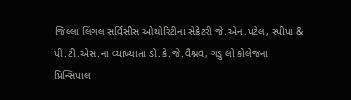જિલ્લા લિંગલ સર્વિસીસ ઓથોરિટીના સેક્રેટરી જે.એન.પટેલ, સ્પીપા & પી.ટી.એસ.ના વ્યાખ્યાતા ડો.કે.જે.વૈશ્નવ, ગડુ લો કોલેજના પ્રિન્સિપાલ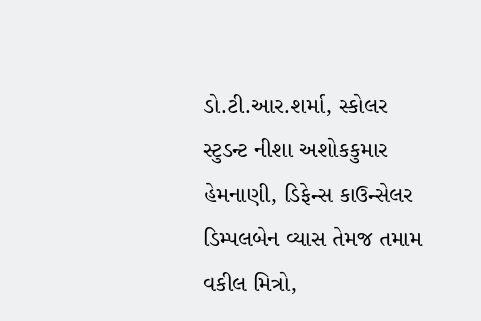ડો.ટી.આર.શર્મા, સ્કોલર સ્ટુડન્ટ નીશા અશોકકુમાર હેમનાણી, ડિફેન્સ કાઉન્સેલર ડિમ્પલબેન વ્યાસ તેમજ તમામ વકીલ મિત્રો,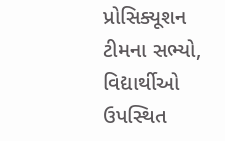પ્રોસિક્યૂશન ટીમના સભ્યો, વિદ્યાર્થીઓ ઉપસ્થિત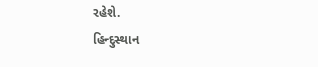રહેશે.
હિન્દુસ્થાન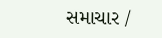સમાચાર /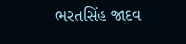ભરતસિંહ જાદવ